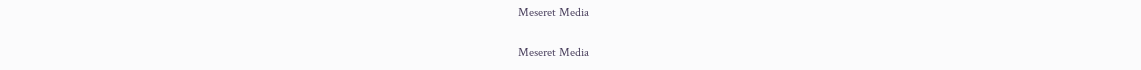Meseret Media

Meseret Media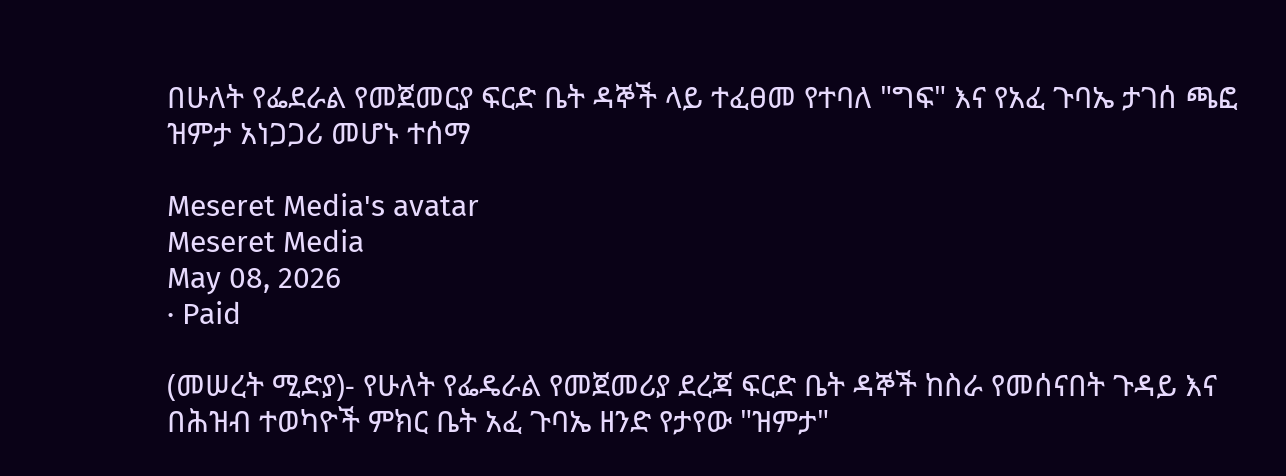በሁለት የፌደራል የመጀመርያ ፍርድ ቤት ዳኞች ላይ ተፈፀመ የተባለ "ግፍ" እና የአፈ ጉባኤ ታገሰ ጫፎ ዝምታ አነጋጋሪ መሆኑ ተሰማ

Meseret Media's avatar
Meseret Media
May 08, 2026
∙ Paid

(መሠረት ሚድያ)- የሁለት የፌዴራል የመጀመሪያ ደረጃ ፍርድ ቤት ዳኞች ከስራ የመሰናበት ጉዳይ እና በሕዝብ ተወካዮች ምክር ቤት አፈ ጉባኤ ዘንድ የታየው "ዝምታ"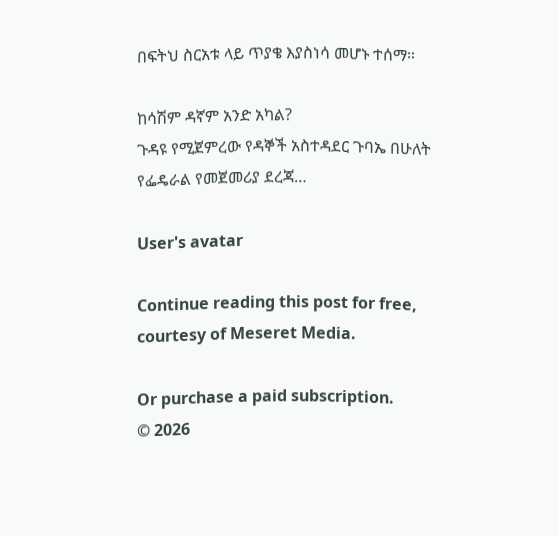በፍትህ ስርአቱ ላይ ጥያቄ እያስነሳ መሆኑ ተሰማ።

ከሳሽም ዳኛም አንድ አካል?
ጉዳዩ የሚጀምረው የዳኞች አስተዳደር ጉባኤ በሁለት የፌዴራል የመጀመሪያ ደረጃ…

User's avatar

Continue reading this post for free, courtesy of Meseret Media.

Or purchase a paid subscription.
© 2026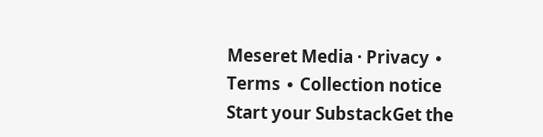Meseret Media · Privacy ∙ Terms ∙ Collection notice
Start your SubstackGet the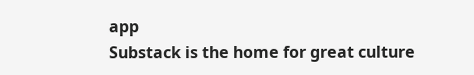app
Substack is the home for great culture